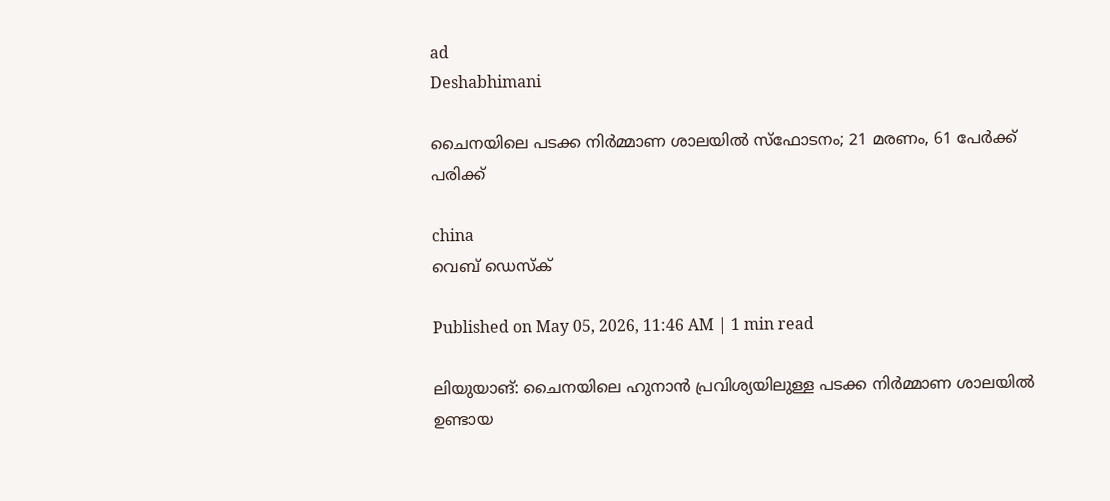ad
Deshabhimani

ചൈനയിലെ പടക്ക നിർമ്മാണ ശാലയിൽ സ്ഫോടനം; 21 മരണം, 61 പേർക്ക് പരിക്ക്

china
വെബ് ഡെസ്ക്

Published on May 05, 2026, 11:46 AM | 1 min read

ലിയുയാങ്: ചൈനയിലെ ഹുനാൻ പ്രവിശ്യയിലുള്ള പടക്ക നിർമ്മാണ ശാലയിൽ ഉണ്ടായ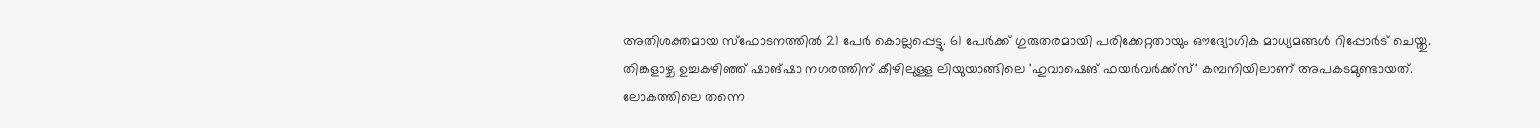അതിശക്തമായ സ്ഫോടനത്തിൽ 21 പേർ കൊല്ലപ്പെട്ടു. 61 പേർക്ക് ഗുരുതരമായി പരിക്കേറ്റതായും ഔദ്യോഗിക മാധ്യമങ്ങൾ റിപ്പോർട് ചെയ്തു. തിങ്കളാഴ്ച ഉച്ചകഴിഞ്ഞ് ഷാങ്ഷാ നഗരത്തിന് കീഴിലുള്ള ലിയുയാങ്ങിലെ 'ഹുവാഷെങ് ഫയർവർക്ക്സ്' കമ്പനിയിലാണ് അപകടമുണ്ടായത്. ലോകത്തിലെ തന്നെ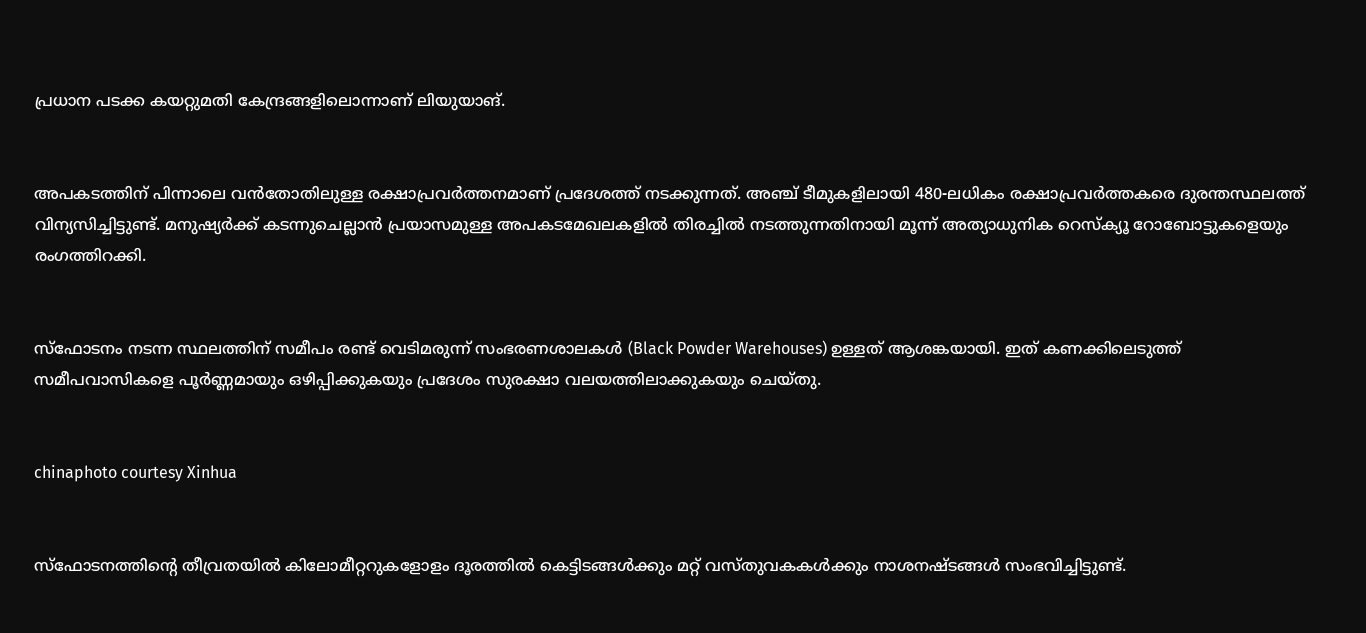പ്രധാന പടക്ക കയറ്റുമതി കേന്ദ്രങ്ങളിലൊന്നാണ് ലിയുയാങ്.


അപകടത്തിന് പിന്നാലെ വൻതോതിലുള്ള രക്ഷാപ്രവർത്തനമാണ് പ്രദേശത്ത് നടക്കുന്നത്. അഞ്ച് ടീമുകളിലായി 480-ലധികം രക്ഷാപ്രവർത്തകരെ ദുരന്തസ്ഥലത്ത് വിന്യസിച്ചിട്ടുണ്ട്. മനുഷ്യർക്ക് കടന്നുചെല്ലാൻ പ്രയാസമുള്ള അപകടമേഖലകളിൽ തിരച്ചിൽ നടത്തുന്നതിനായി മൂന്ന് അത്യാധുനിക റെസ്ക്യൂ റോബോട്ടുകളെയും രംഗത്തിറക്കി.


സ്ഫോടനം നടന്ന സ്ഥലത്തിന് സമീപം രണ്ട് വെടിമരുന്ന് സംഭരണശാലകൾ (Black Powder Warehouses) ഉള്ളത് ആശങ്കയായി. ഇത് കണക്കിലെടുത്ത് സമീപവാസികളെ പൂർണ്ണമായും ഒഴിപ്പിക്കുകയും പ്രദേശം സുരക്ഷാ വലയത്തിലാക്കുകയും ചെയ്തു.


chinaphoto courtesy Xinhua


സ്ഫോടനത്തിന്റെ തീവ്രതയിൽ കിലോമീറ്ററുകളോളം ദൂരത്തിൽ കെട്ടിടങ്ങൾക്കും മറ്റ് വസ്തുവകകൾക്കും നാശനഷ്ടങ്ങൾ സംഭവിച്ചിട്ടുണ്ട്.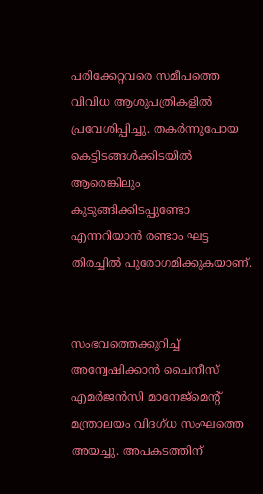പരിക്കേറ്റവരെ സമീപത്തെ വിവിധ ആശുപത്രികളിൽ പ്രവേശിപ്പിച്ചു. തകർന്നുപോയ കെട്ടിടങ്ങൾക്കിടയിൽ ആരെങ്കിലും കുടുങ്ങിക്കിടപ്പുണ്ടോ എന്നറിയാൻ രണ്ടാം ഘട്ട തിരച്ചിൽ പുരോഗമിക്കുകയാണ്.


സംഭവത്തെക്കുറിച്ച് അന്വേഷിക്കാൻ ചൈനീസ് എമർജൻസി മാനേജ്‌മെന്റ് മന്ത്രാലയം വിദഗ്ധ സംഘത്തെ അയച്ചു. അപകടത്തിന്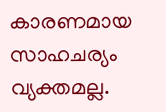കാരണമായ സാഹചര്യം വ്യക്തമല്ല.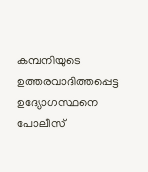കമ്പനിയുടെ ഉത്തരവാദിത്തപ്പെട്ട ഉദ്യോഗസ്ഥനെ പോലീസ്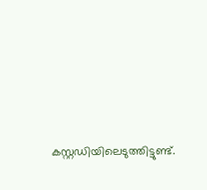കസ്റ്റഡിയിലെടുത്തിട്ടുണ്ട്.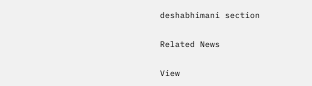deshabhimani section

Related News

View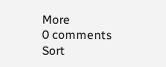More
0 comments
Sort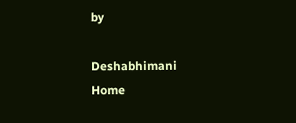by

Deshabhimani
Home